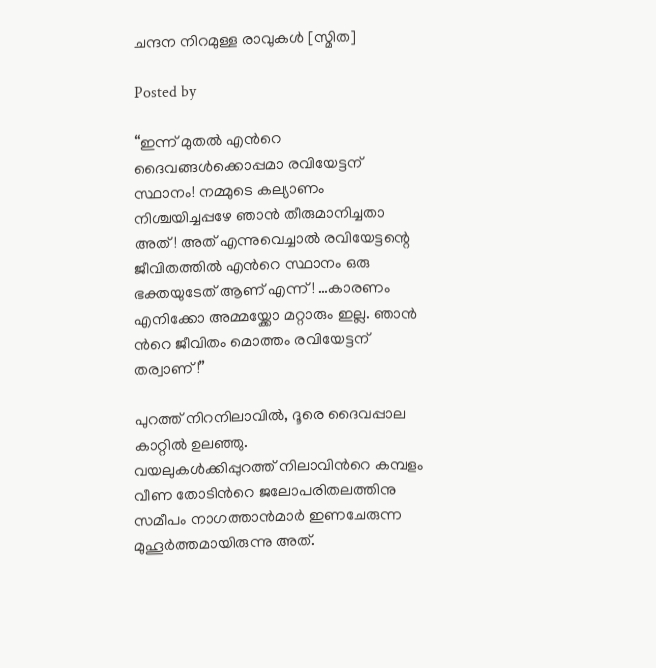ചന്ദന നിറമുള്ള രാവുകള്‍ [സ്മിത]

Posted by

“ഇന്ന് മുതല്‍ എന്‍റെ ദൈവങ്ങള്‍ക്കൊപ്പമാ രവിയേട്ടന് സ്ഥാനം! നമ്മുടെ കല്യാണം നിശ്ചയിച്ചപ്പഴേ ഞാന്‍ തീരുമാനിച്ചതാ അത്! അത് എന്നുവെച്ചാല്‍ രവിയേട്ടന്റെ ജീവിതത്തില്‍ എന്‍റെ സ്ഥാനം ഒരു ഭക്തയുടേത് ആണ് എന്ന്! …കാരണം എനിക്കോ അമ്മയ്ക്കോ മറ്റാരും ഇല്ല. ഞാന്‍ ന്‍റെ ജീവിതം മൊത്തം രവിയേട്ടന് തര്വാണ്!”

പുറത്ത് നിറനിലാവില്‍, ദൂരെ ദൈവപ്പാല കാറ്റില്‍ ഉലഞ്ഞു.
വയലുകള്‍ക്കിപ്പുറത്ത് നിലാവിന്‍റെ കമ്പളം വീണ തോടിന്‍റെ ജലോപരിതലത്തിനു സമീപം നാഗത്താന്‍മാര്‍ ഇണചേരുന്ന മുഹൂര്‍ത്തമായിരുന്നു അത്.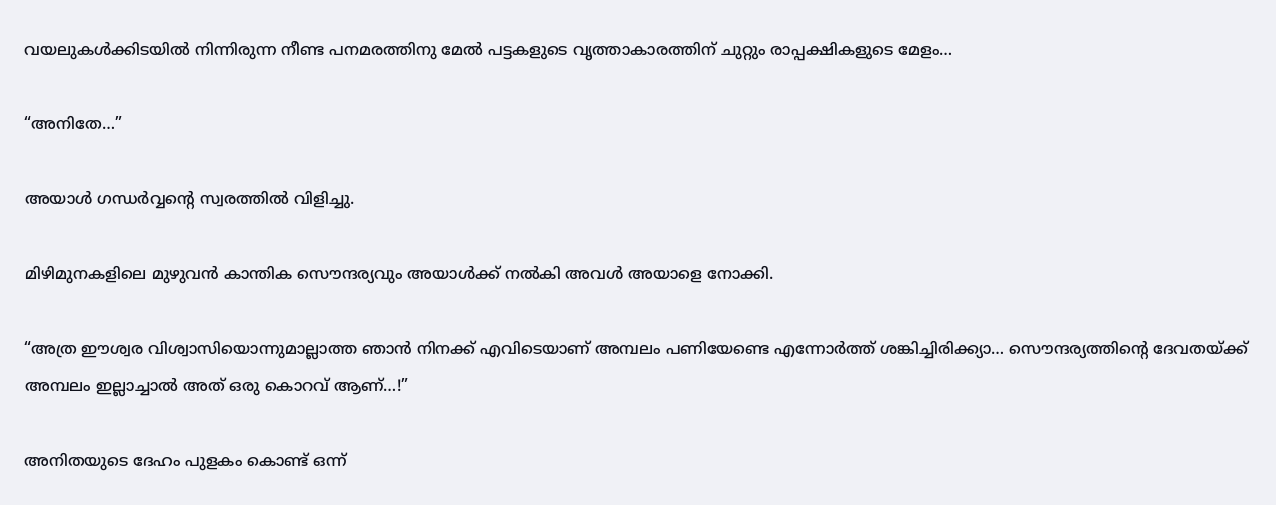വയലുകള്‍ക്കിടയില്‍ നിന്നിരുന്ന നീണ്ട പനമരത്തിനു മേല്‍ പട്ടകളുടെ വൃത്താകാരത്തിന് ചുറ്റും രാപ്പക്ഷികളുടെ മേളം…

“അനിതേ…”

അയാള്‍ ഗന്ധര്‍വ്വന്‍റെ സ്വരത്തില്‍ വിളിച്ചു.

മിഴിമുനകളിലെ മുഴുവന്‍ കാന്തിക സൌന്ദര്യവും അയാള്‍ക്ക് നല്‍കി അവള്‍ അയാളെ നോക്കി.

“അത്ര ഈശ്വര വിശ്വാസിയൊന്നുമാല്ലാത്ത ഞാന്‍ നിനക്ക് എവിടെയാണ് അമ്പലം പണിയേണ്ടെ എന്നോര്‍ത്ത് ശങ്കിച്ചിരിക്ക്യാ… സൌന്ദര്യത്തിന്റെ ദേവതയ്ക്ക് അമ്പലം ഇല്ലാച്ചാല്‍ അത് ഒരു കൊറവ് ആണ്…!”

അനിതയുടെ ദേഹം പുളകം കൊണ്ട് ഒന്ന്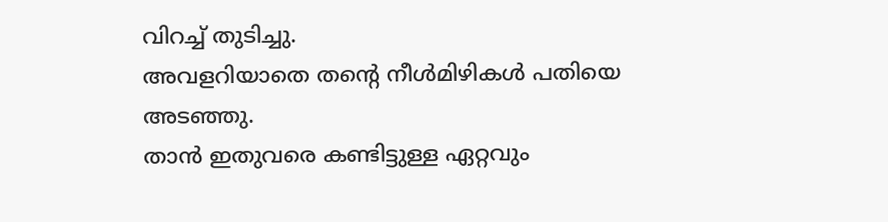വിറച്ച് തുടിച്ചു.
അവളറിയാതെ തന്‍റെ നീള്‍മിഴികള്‍ പതിയെ അടഞ്ഞു.
താന്‍ ഇതുവരെ കണ്ടിട്ടുള്ള ഏറ്റവും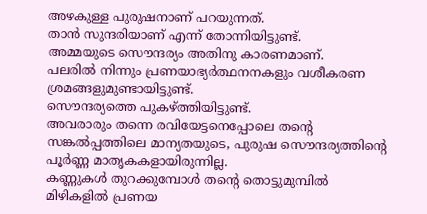അഴകുള്ള പുരുഷനാണ് പറയുന്നത്.
താന്‍ സുന്ദരിയാണ് എന്ന് തോന്നിയിട്ടുണ്ട്.
അമ്മയുടെ സൌന്ദര്യം അതിനു കാരണമാണ്.
പലരില്‍ നിന്നും പ്രണയാഭ്യര്‍ത്ഥനനകളും വശീകരണ ശ്രമങ്ങളുമുണ്ടായിട്ടുണ്ട്.
സൌന്ദര്യത്തെ പുകഴ്ത്തിയിട്ടുണ്ട്.
അവരാരും തന്നെ രവിയേട്ടനെപ്പോലെ തന്‍റെ സങ്കല്‍പ്പത്തിലെ മാന്യതയുടെ, പുരുഷ സൌന്ദര്യത്തിന്‍റെ പൂര്‍ണ്ണ മാതൃകകളായിരുന്നില്ല.
കണ്ണുകള്‍ തുറക്കുമ്പോള്‍ തന്‍റെ തൊട്ടുമുമ്പില്‍ മിഴികളില്‍ പ്രണയ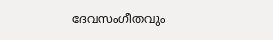ദേവസംഗീതവും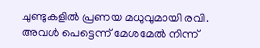ചുണ്ടുകളില്‍ പ്രണയ മധുവുമായി രവി.
അവള്‍ പെട്ടെന്ന് മേശമേല്‍ നിന്ന്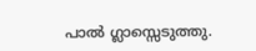പാല്‍ ഗ്ലാസ്സെടുത്തു.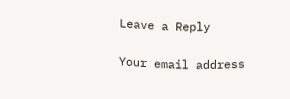Leave a Reply

Your email address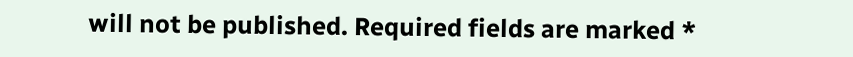will not be published. Required fields are marked *